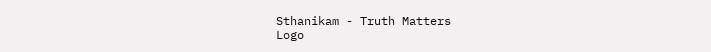Sthanikam - Truth Matters
Logo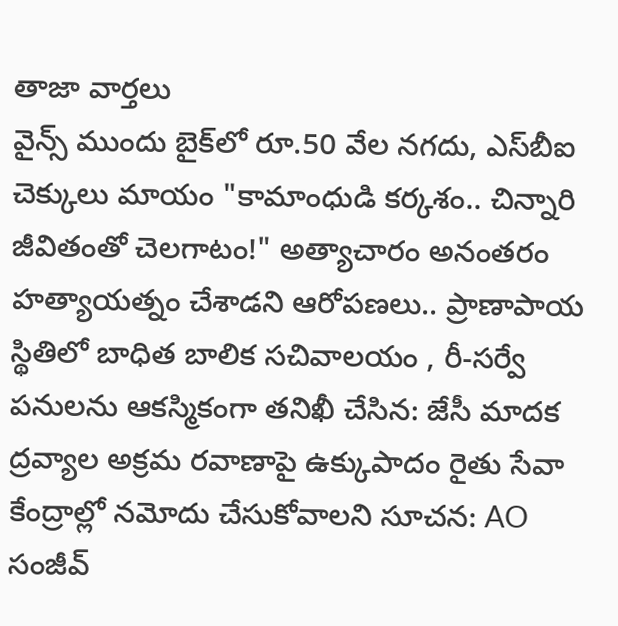తాజా వార్తలు
వైన్స్ ముందు బైక్‌లో రూ.50 వేల నగదు, ఎస్‌బీఐ చెక్కులు మాయం "కామాంధుడి కర్కశం.. చిన్నారి జీవితంతో చెలగాటం!" అత్యాచారం అనంతరం హత్యాయత్నం చేశాడని ఆరోపణలు.. ప్రాణాపాయ స్థితిలో బాధిత బాలిక సచివాలయం , రీ-సర్వే పనులను ఆకస్మికంగా తనిఖీ చేసిన: జేసీ మాదక ద్రవ్యాల అక్రమ రవాణాపై ఉక్కుపాదం రైతు సేవా కేంద్రాల్లో నమోదు చేసుకోవాలని సూచన: AO సంజీవ్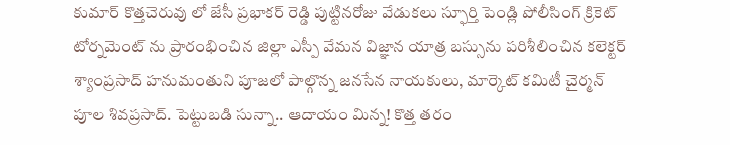కుమార్ కొత్తచెరువు లో జేసీ ప్రభాకర్ రెడ్డి పుట్టినరోజు వేడుకలు స్ఫూర్తి పెండ్లి పోలీసింగ్ క్రికెట్ టోర్నమెంట్ ను ప్రారంభించిన జిల్లా ఎస్పీ వేమన విజ్ఞాన యాత్ర బస్సును పరిశీలించిన కలెక్టర్ శ్యాంప్రసాద్ హనుమంతుని పూజలో పాల్గొన్న జనసేన నాయకులు, మార్కెట్ కమిటీ చైర్మన్ పూల శివప్రసాద్. పెట్టుబడి సున్నా.. ఆదాయం మిన్న! కొత్త తరం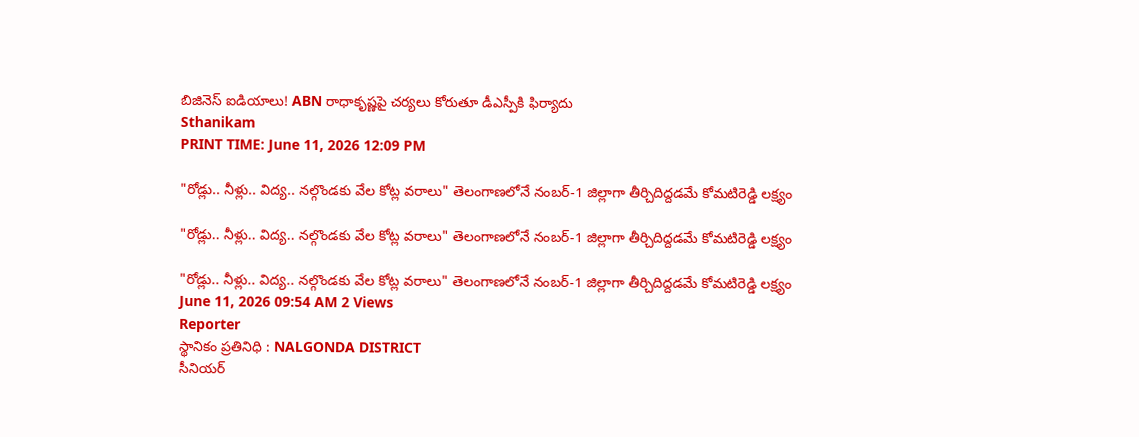బిజినెస్ ఐడియాలు! ABN రాధాకృష్ణపై చర్యలు కోరుతూ డీఎస్పీకి ఫిర్యాదు
Sthanikam
PRINT TIME: June 11, 2026 12:09 PM

"రోడ్లు.. నీళ్లు.. విద్య.. నల్గొండకు వేల కోట్ల వరాలు" తెలంగాణలోనే నంబర్-1 జిల్లాగా తీర్చిదిద్దడమే కోమటిరెడ్డి లక్ష్యం

"రోడ్లు.. నీళ్లు.. విద్య.. నల్గొండకు వేల కోట్ల వరాలు" తెలంగాణలోనే నంబర్-1 జిల్లాగా తీర్చిదిద్దడమే కోమటిరెడ్డి లక్ష్యం

"రోడ్లు.. నీళ్లు.. విద్య.. నల్గొండకు వేల కోట్ల వరాలు" తెలంగాణలోనే నంబర్-1 జిల్లాగా తీర్చిదిద్దడమే కోమటిరెడ్డి లక్ష్యం
June 11, 2026 09:54 AM 2 Views
Reporter
స్థానికం ప్రతినిధి : NALGONDA DISTRICT
సీనియర్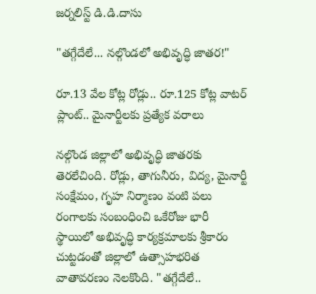జర్నలిస్ట్ డి.డి.దాసు

"తగ్గేదేలే... నల్గొండలో అభివృద్ధి జాతర!"

రూ.13 వేల కోట్ల రోడ్లు.. రూ.125 కోట్ల వాటర్ ప్లాంట్.. మైనార్టీలకు ప్రత్యేక వరాలు

నల్గొండ జిల్లాలో అభివృద్ధి జాతరకు తెరలేచింది. రోడ్లు, తాగునీరు, విద్య, మైనార్టీ సంక్షేమం, గృహ నిర్మాణం వంటి పలు రంగాలకు సంబంధించి ఒకేరోజు భారీ స్థాయిలో అభివృద్ధి కార్యక్రమాలకు శ్రీకారం చుట్టడంతో జిల్లాలో ఉత్సాహభరిత వాతావరణం నెలకొంది. "తగ్గేదేలే..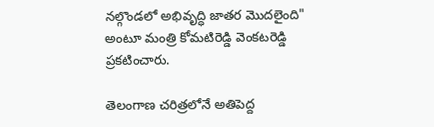నల్గొండలో అభివృద్ధి జాతర మొదలైంది" అంటూ మంత్రి కోమటిరెడ్డి వెంకటరెడ్డి ప్రకటించారు.

తెలంగాణ చరిత్రలోనే అతిపెద్ద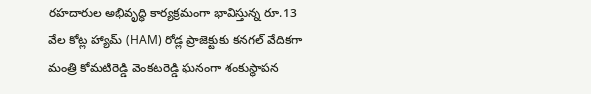రహదారుల అభివృద్ధి కార్యక్రమంగా భావిస్తున్న రూ.13 వేల కోట్ల హ్యామ్ (HAM) రోడ్ల ప్రాజెక్టుకు కనగల్ వేదికగా మంత్రి కోమటిరెడ్డి వెంకటరెడ్డి ఘనంగా శంకుస్థాపన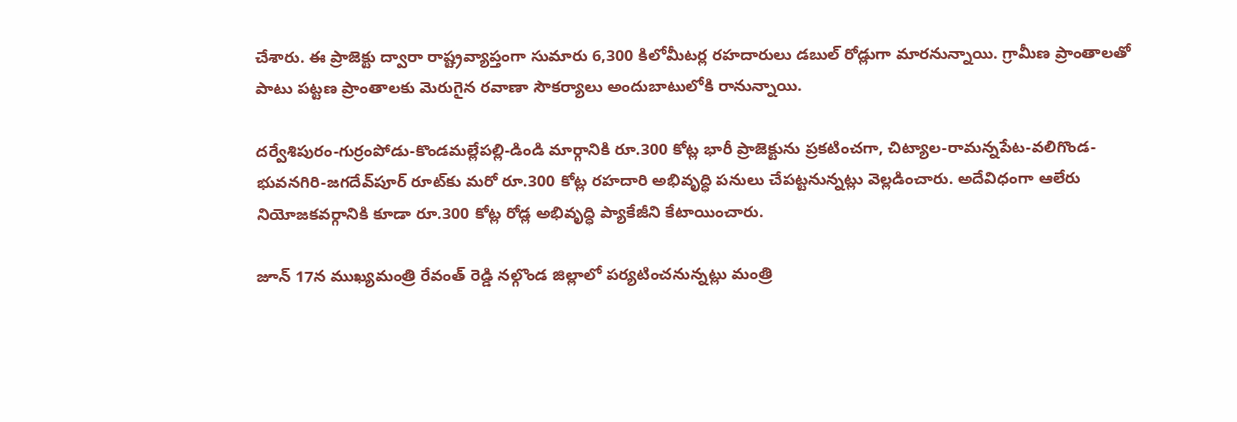చేశారు. ఈ ప్రాజెక్టు ద్వారా రాష్ట్రవ్యాప్తంగా సుమారు 6,300 కిలోమీటర్ల రహదారులు డబుల్ రోడ్లుగా మారనున్నాయి. గ్రామీణ ప్రాంతాలతో పాటు పట్టణ ప్రాంతాలకు మెరుగైన రవాణా సౌకర్యాలు అందుబాటులోకి రానున్నాయి.

దర్వేశిపురం-గుర్రంపోడు-కొండమల్లేపల్లి-డిండి మార్గానికి రూ.300 కోట్ల భారీ ప్రాజెక్టును ప్రకటించగా, చిట్యాల-రామన్నపేట-వలిగొండ-భువనగిరి-జగదేవ్‌పూర్ రూట్‌కు మరో రూ.300 కోట్ల రహదారి అభివృద్ధి పనులు చేపట్టనున్నట్లు వెల్లడించారు. అదేవిధంగా ఆలేరు నియోజకవర్గానికి కూడా రూ.300 కోట్ల రోడ్ల అభివృద్ధి ప్యాకేజీని కేటాయించారు.

జూన్ 17న ముఖ్యమంత్రి రేవంత్ రెడ్డి నల్గొండ జిల్లాలో పర్యటించనున్నట్లు మంత్రి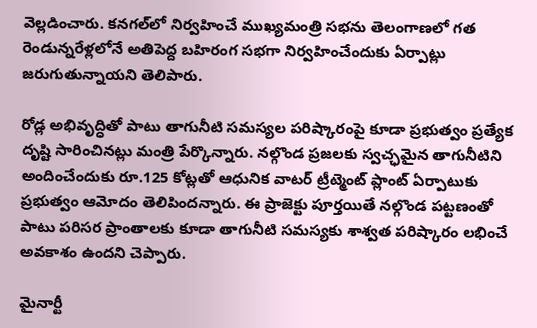వెల్లడించారు. కనగల్‌లో నిర్వహించే ముఖ్యమంత్రి సభను తెలంగాణలో గత రెండున్నరేళ్లలోనే అతిపెద్ద బహిరంగ సభగా నిర్వహించేందుకు ఏర్పాట్లు జరుగుతున్నాయని తెలిపారు.

రోడ్ల అభివృద్ధితో పాటు తాగునీటి సమస్యల పరిష్కారంపై కూడా ప్రభుత్వం ప్రత్యేక దృష్టి సారించినట్లు మంత్రి పేర్కొన్నారు. నల్గొండ ప్రజలకు స్వచ్ఛమైన తాగునీటిని అందించేందుకు రూ.125 కోట్లతో ఆధునిక వాటర్ ట్రీట్మెంట్ ప్లాంట్ ఏర్పాటుకు ప్రభుత్వం ఆమోదం తెలిపిందన్నారు. ఈ ప్రాజెక్టు పూర్తయితే నల్గొండ పట్టణంతో పాటు పరిసర ప్రాంతాలకు కూడా తాగునీటి సమస్యకు శాశ్వత పరిష్కారం లభించే అవకాశం ఉందని చెప్పారు.

మైనార్టీ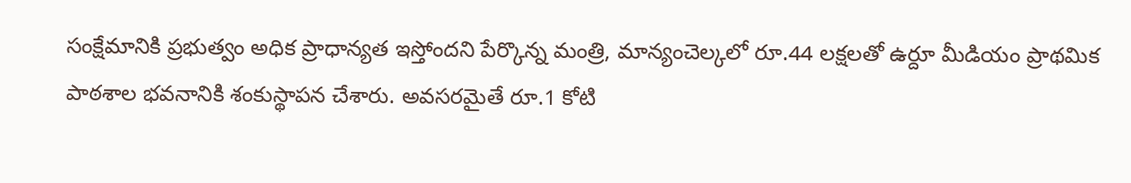సంక్షేమానికి ప్రభుత్వం అధిక ప్రాధాన్యత ఇస్తోందని పేర్కొన్న మంత్రి, మాన్యంచెల్కలో రూ.44 లక్షలతో ఉర్దూ మీడియం ప్రాథమిక పాఠశాల భవనానికి శంకుస్థాపన చేశారు. అవసరమైతే రూ.1 కోటి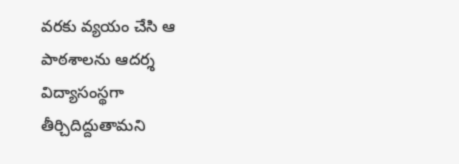వరకు వ్యయం చేసి ఆ పాఠశాలను ఆదర్శ విద్యాసంస్థగా తీర్చిదిద్దుతామని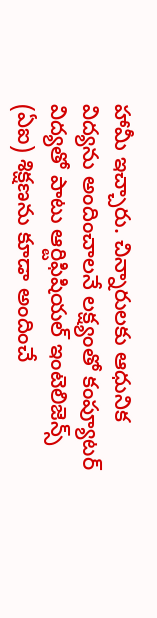హామీ ఇచ్చారు. చిన్నారులకు ఆధునిక విద్యను అందించాలనే లక్ష్యంతో కంప్యూటర్ విద్యతో పాటు ఆర్టిఫిషియల్ ఇంటెలిజెన్స్ (ఏఐ) శిక్షణను కూడా అందించే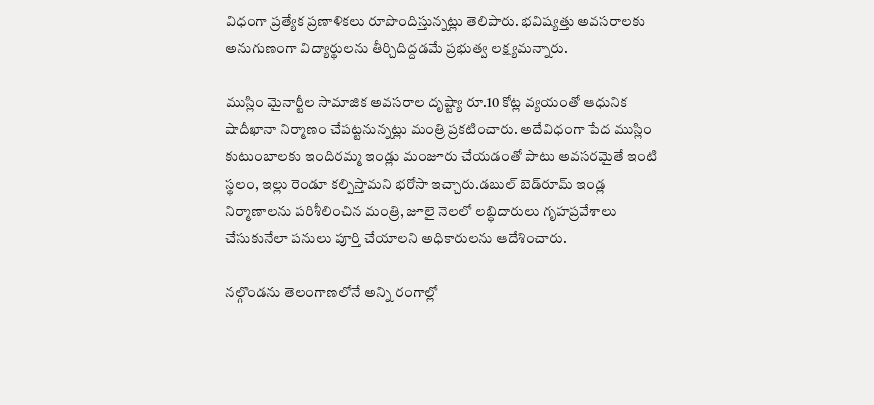విధంగా ప్రత్యేక ప్రణాళికలు రూపొందిస్తున్నట్లు తెలిపారు. భవిష్యత్తు అవసరాలకు అనుగుణంగా విద్యార్థులను తీర్చిదిద్దడమే ప్రభుత్వ లక్ష్యమన్నారు.

ముస్లిం మైనార్టీల సామాజిక అవసరాల దృష్ట్యా రూ.10 కోట్ల వ్యయంతో ఆధునిక షాదీఖానా నిర్మాణం చేపట్టనున్నట్లు మంత్రి ప్రకటించారు. అదేవిధంగా పేద ముస్లిం కుటుంబాలకు ఇందిరమ్మ ఇండ్లు మంజూరు చేయడంతో పాటు అవసరమైతే ఇంటి స్థలం, ఇల్లు రెండూ కల్పిస్తామని భరోసా ఇచ్చారు.డబుల్ బెడ్‌రూమ్ ఇండ్ల నిర్మాణాలను పరిశీలించిన మంత్రి, జూలై నెలలో లబ్ధిదారులు గృహప్రవేశాలు చేసుకునేలా పనులు పూర్తి చేయాలని అధికారులను ఆదేశించారు.

నల్గొండను తెలంగాణలోనే అన్ని రంగాల్లో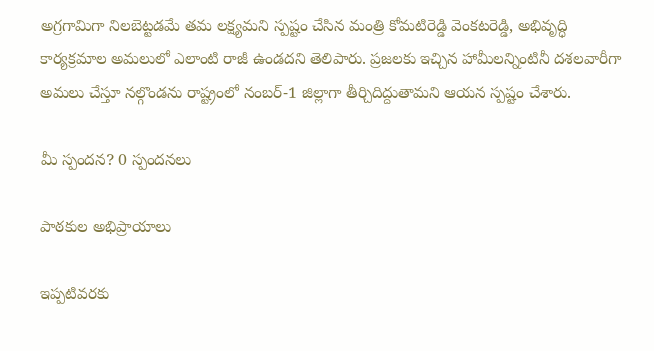అగ్రగామిగా నిలబెట్టడమే తమ లక్ష్యమని స్పష్టం చేసిన మంత్రి కోమటిరెడ్డి వెంకటరెడ్డి, అభివృద్ధి కార్యక్రమాల అమలులో ఎలాంటి రాజీ ఉండదని తెలిపారు. ప్రజలకు ఇచ్చిన హామీలన్నింటినీ దశలవారీగా అమలు చేస్తూ నల్గొండను రాష్ట్రంలో నంబర్-1 జిల్లాగా తీర్చిదిద్దుతామని ఆయన స్పష్టం చేశారు.

మీ స్పందన? 0 స్పందనలు

పాఠకుల అభిప్రాయాలు

ఇప్పటివరకు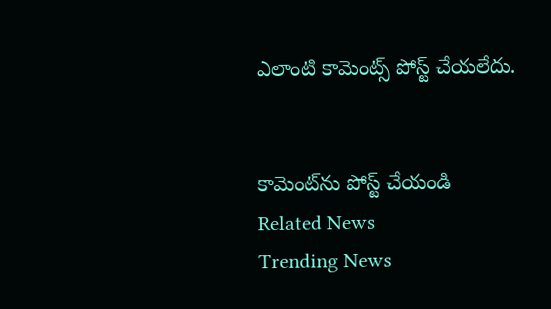ఎలాంటి కామెంట్స్ పోస్ట్ చేయలేదు.


కామెంట్‌ను పోస్ట్ చేయండి
Related News
Trending News